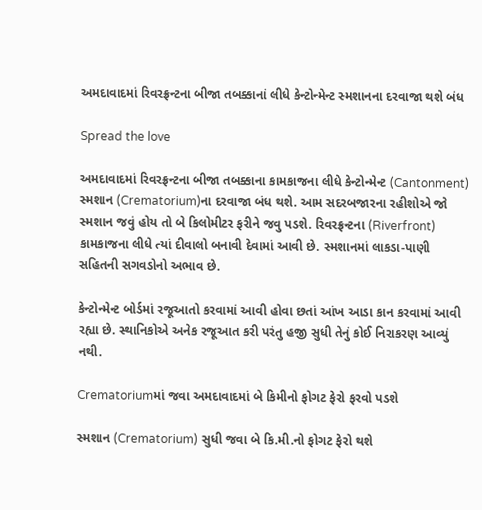અમદાવાદમાં રિવરફ્રન્ટના બીજા તબક્કાનાં લીધે કેન્ટોન્મેન્ટ સ્મશાનના દરવાજા થશે બંધ

Spread the love

અમદાવાદમાં રિવરફ્રન્ટના બીજા તબક્કાના કામકાજના લીધે કેન્ટોન્મેન્ટ (Cantonment) સ્મશાન (Crematorium)ના દરવાજા બંધ થશે. આમ સદરબજારના રહીશોએ જો સ્મશાન જવું હોય તો બે કિલોમીટર ફરીને જવુ પડશે. રિવરફ્રન્ટના (Riverfront) કામકાજના લીધે ત્યાં દીવાલો બનાવી દેવામાં આવી છે. સ્મશાનમાં લાકડા-પાણી સહિતની સગવડોનો અભાવ છે.

કેન્ટોન્મેન્ટ બોર્ડમાં રજૂઆતો કરવામાં આવી હોવા છતાં આંખ આડા કાન કરવામાં આવી રહ્યા છે. સ્થાનિકોએ અનેક રજૂઆત કરી પરંતુ હજી સુધી તેનું કોઈ નિરાકરણ આવ્યું નથી.

Crematoriumમાં જવા અમદાવાદમાં બે કિમીનો ફોગટ ફેરો ફરવો પડશે

સ્મશાન (Crematorium) સુધી જવા બે કિ.મી.નો ફોગટ ફેરો થશે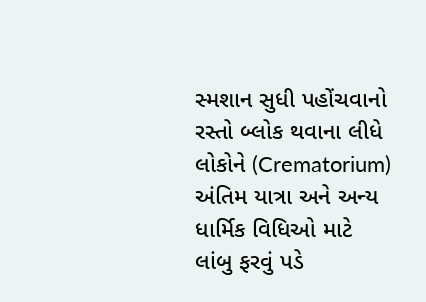સ્મશાન સુધી પહોંચવાનો રસ્તો બ્લોક થવાના લીધે લોકોને (Crematorium) અંતિમ યાત્રા અને અન્ય ધાર્મિક વિધિઓ માટે લાંબુ ફરવું પડે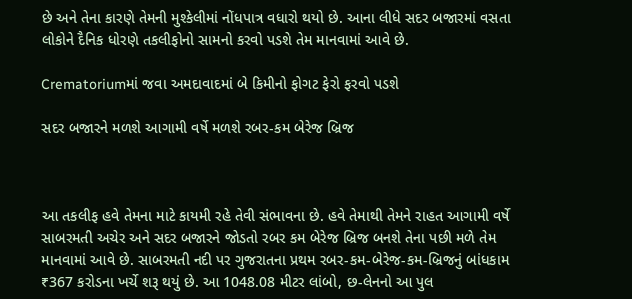છે અને તેના કારણે તેમની મુશ્કેલીમાં નોંધપાત્ર વધારો થયો છે. આના લીધે સદર બજારમાં વસતા લોકોને દૈનિક ધોરણે તકલીફોનો સામનો કરવો પડશે તેમ માનવામાં આવે છે.

Crematoriumમાં જવા અમદાવાદમાં બે કિમીનો ફોગટ ફેરો ફરવો પડશે

સદર બજારને મળશે આગામી વર્ષે મળશે રબર-કમ બેરેજ બ્રિજ



આ તકલીફ હવે તેમના માટે કાયમી રહે તેવી સંભાવના છે. હવે તેમાથી તેમને રાહત આગામી વર્ષે સાબરમતી અચેર અને સદર બજારને જોડતો રબર કમ બેરેજ બ્રિજ બનશે તેના પછી મળે તેમ માનવામાં આવે છે. સાબરમતી નદી પર ગુજરાતના પ્રથમ રબર-કમ-બેરેજ-કમ-બ્રિજનું બાંધકામ ₹367 કરોડના ખર્ચે શરૂ થયું છે. આ 1048.08 મીટર લાંબો, છ-લેનનો આ પુલ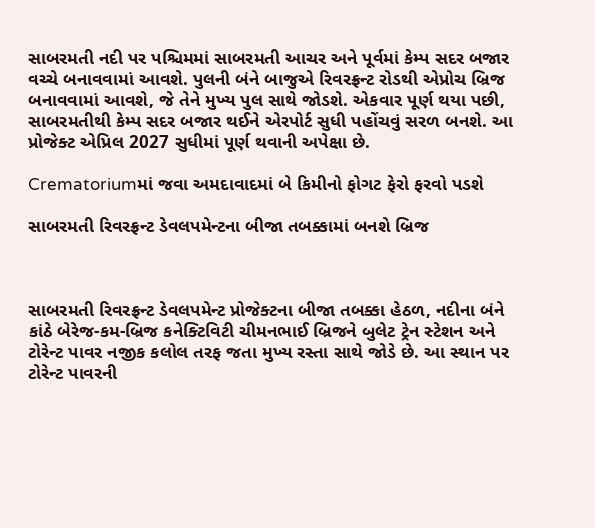સાબરમતી નદી પર પશ્ચિમમાં સાબરમતી આચર અને પૂર્વમાં કેમ્પ સદર બજાર વચ્ચે બનાવવામાં આવશે. પુલની બંને બાજુએ રિવરફ્રન્ટ રોડથી એપ્રોચ બ્રિજ બનાવવામાં આવશે, જે તેને મુખ્ય પુલ સાથે જોડશે. એકવાર પૂર્ણ થયા પછી, સાબરમતીથી કેમ્પ સદર બજાર થઈને એરપોર્ટ સુધી પહોંચવું સરળ બનશે. આ પ્રોજેક્ટ એપ્રિલ 2027 સુધીમાં પૂર્ણ થવાની અપેક્ષા છે.

Crematoriumમાં જવા અમદાવાદમાં બે કિમીનો ફોગટ ફેરો ફરવો પડશે

સાબરમતી રિવરફ્રન્ટ ડેવલપમેન્ટના બીજા તબક્કામાં બનશે બ્રિજ



સાબરમતી રિવરફ્રન્ટ ડેવલપમેન્ટ પ્રોજેક્ટના બીજા તબક્કા હેઠળ, નદીના બંને કાંઠે બેરેજ-કમ-બ્રિજ કનેક્ટિવિટી ચીમનભાઈ બ્રિજને બુલેટ ટ્રેન સ્ટેશન અને ટોરેન્ટ પાવર નજીક કલોલ તરફ જતા મુખ્ય રસ્તા સાથે જોડે છે. આ સ્થાન પર ટોરેન્ટ પાવરની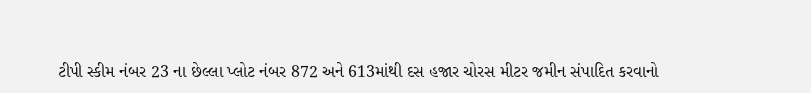ટીપી સ્કીમ નંબર 23 ના છેલ્લા પ્લોટ નંબર 872 અને 613માંથી દસ હજાર ચોરસ મીટર જમીન સંપાદિત કરવાનો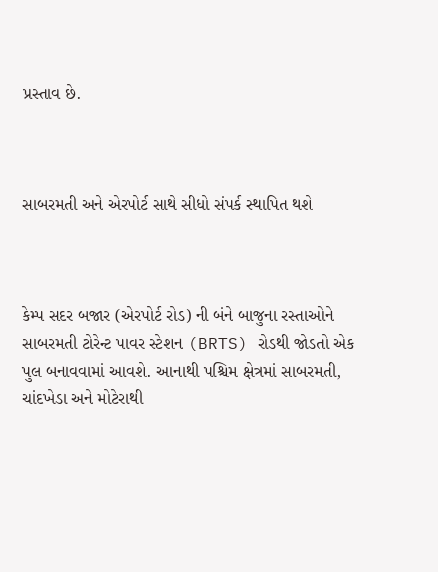પ્રસ્તાવ છે.



સાબરમતી અને એરપોર્ટ સાથે સીધો સંપર્ક સ્થાપિત થશે



કેમ્પ સદર બજાર (એરપોર્ટ રોડ) ની બંને બાજુના રસ્તાઓને સાબરમતી ટોરેન્ટ પાવર સ્ટેશન (BRTS) રોડથી જોડતો એક પુલ બનાવવામાં આવશે. આનાથી પશ્ચિમ ક્ષેત્રમાં સાબરમતી, ચાંદખેડા અને મોટેરાથી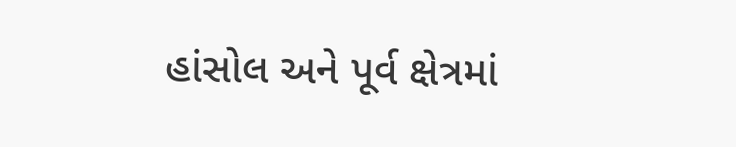હાંસોલ અને પૂર્વ ક્ષેત્રમાં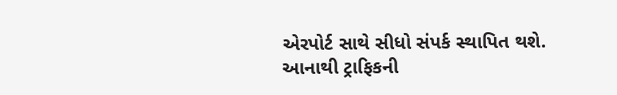એરપોર્ટ સાથે સીધો સંપર્ક સ્થાપિત થશે. આનાથી ટ્રાફિકની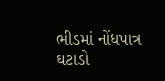ભીડમાં નોંધપાત્ર ઘટાડો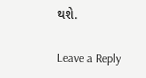થશે.

Leave a Reply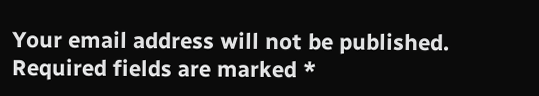Your email address will not be published. Required fields are marked *